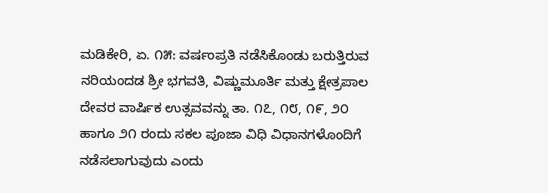ಮಡಿಕೇರಿ, ಏ. ೧೫: ವರ್ಷಂಪ್ರತಿ ನಡೆಸಿಕೊಂಡು ಬರುತ್ತಿರುವ ನರಿಯಂದಡ ಶ್ರೀ ಭಗವತಿ, ವಿಷ್ಣುಮೂರ್ತಿ ಮತ್ತು ಕ್ಷೇತ್ರಪಾಲ ದೇವರ ವಾರ್ಷಿಕ ಉತ್ಸವವನ್ನು ತಾ. ೧೭, ೧೮, ೧೯, ೨೦ ಹಾಗೂ ೨೧ ರಂದು ಸಕಲ ಪೂಜಾ ವಿಧಿ ವಿಧಾನಗಳೊಂದಿಗೆ ನಡೆಸಲಾಗುವುದು ಎಂದು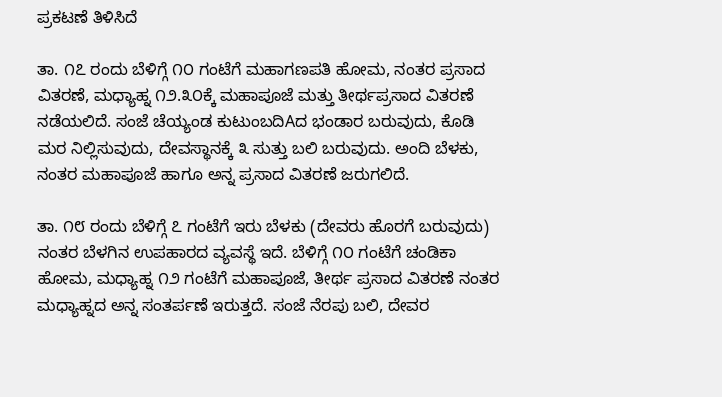ಪ್ರಕಟಣೆ ತಿಳಿಸಿದೆ

ತಾ. ೧೭ ರಂದು ಬೆಳಿಗ್ಗೆ ೧೦ ಗಂಟೆಗೆ ಮಹಾಗಣಪತಿ ಹೋಮ, ನಂತರ ಪ್ರಸಾದ ವಿತರಣೆ, ಮಧ್ಯಾಹ್ನ ೧೨.೩೦ಕ್ಕೆ ಮಹಾಪೂಜೆ ಮತ್ತು ತೀರ್ಥಪ್ರಸಾದ ವಿತರಣೆ ನಡೆಯಲಿದೆ. ಸಂಜೆ ಚೆಯ್ಯಂಡ ಕುಟುಂಬದಿAದ ಭಂಡಾರ ಬರುವುದು, ಕೊಡಿ ಮರ ನಿಲ್ಲಿಸುವುದು, ದೇವಸ್ಥಾನಕ್ಕೆ ೩ ಸುತ್ತು ಬಲಿ ಬರುವುದು. ಅಂದಿ ಬೆಳಕು, ನಂತರ ಮಹಾಪೂಜೆ ಹಾಗೂ ಅನ್ನ ಪ್ರಸಾದ ವಿತರಣೆ ಜರುಗಲಿದೆ.

ತಾ. ೧೮ ರಂದು ಬೆಳಿಗ್ಗೆ ೭ ಗಂಟೆಗೆ ಇರು ಬೆಳಕು (ದೇವರು ಹೊರಗೆ ಬರುವುದು) ನಂತರ ಬೆಳಗಿನ ಉಪಹಾರದ ವ್ಯವಸ್ಥೆ ಇದೆ. ಬೆಳಿಗ್ಗೆ ೧೦ ಗಂಟೆಗೆ ಚಂಡಿಕಾ ಹೋಮ, ಮಧ್ಯಾಹ್ನ ೧೨ ಗಂಟೆಗೆ ಮಹಾಪೂಜೆ, ತೀರ್ಥ ಪ್ರಸಾದ ವಿತರಣೆ ನಂತರ ಮಧ್ಯಾಹ್ನದ ಅನ್ನ ಸಂತರ್ಪಣೆ ಇರುತ್ತದೆ. ಸಂಜೆ ನೆರಪು ಬಲಿ, ದೇವರ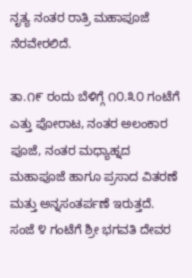ನೃತ್ಯ ನಂತರ ರಾತ್ರಿ ಮಹಾಪೂಜೆ ನೆರವೇರಲಿದೆ.

ತಾ.೧೯ ರಂದು ಬೆಳಿಗ್ಗೆ ೧೦.೩೦ ಗಂಟೆಗೆ ಎತ್ತು ಪೋರಾಟ, ನಂತರ ಅಲಂಕಾರ ಪೂಜೆ, ನಂತರ ಮಧ್ಯಾಹ್ನದ ಮಹಾಪೂಜೆ ಹಾಗೂ ಪ್ರಸಾದ ವಿತರಣೆ ಮತ್ತು ಅನ್ನಸಂತರ್ಪಣೆ ಇರುತ್ತದೆ. ಸಂಜೆ ೪ ಗಂಟೆಗೆ ಶ್ರೀ ಭಗವತಿ ದೇವರ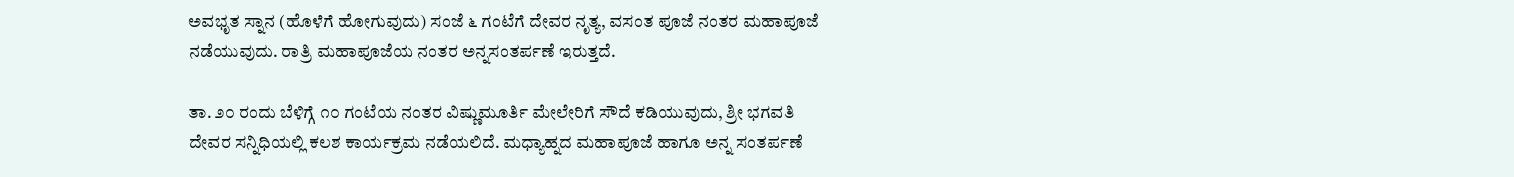ಅವಭೃತ ಸ್ನಾನ (ಹೊಳೆಗೆ ಹೋಗುವುದು) ಸಂಜೆ ೬ ಗಂಟೆಗೆ ದೇವರ ನೃತ್ಯ, ವಸಂತ ಪೂಜೆ ನಂತರ ಮಹಾಪೂಜೆ ನಡೆಯುವುದು. ರಾತ್ರಿ ಮಹಾಪೂಜೆಯ ನಂತರ ಅನ್ನಸಂತರ್ಪಣೆ ಇರುತ್ತದೆ.

ತಾ. ೨೦ ರಂದು ಬೆಳಿಗ್ಗೆ ೧೦ ಗಂಟೆಯ ನಂತರ ವಿಷ್ಣುಮೂರ್ತಿ ಮೇಲೇರಿಗೆ ಸೌದೆ ಕಡಿಯುವುದು, ಶ್ರೀ ಭಗವತಿ ದೇವರ ಸನ್ನಿಧಿಯಲ್ಲಿ ಕಲಶ ಕಾರ್ಯಕ್ರಮ ನಡೆಯಲಿದೆ. ಮಧ್ಯಾಹ್ನದ ಮಹಾಪೂಜೆ ಹಾಗೂ ಅನ್ನ ಸಂತರ್ಪಣೆ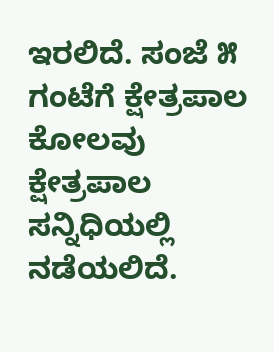ಇರಲಿದೆ. ಸಂಜೆ ೫ ಗಂಟೆಗೆ ಕ್ಷೇತ್ರಪಾಲ ಕೋಲವು ಕ್ಷೇತ್ರಪಾಲ ಸನ್ನಿಧಿಯಲ್ಲಿ ನಡೆಯಲಿದೆ.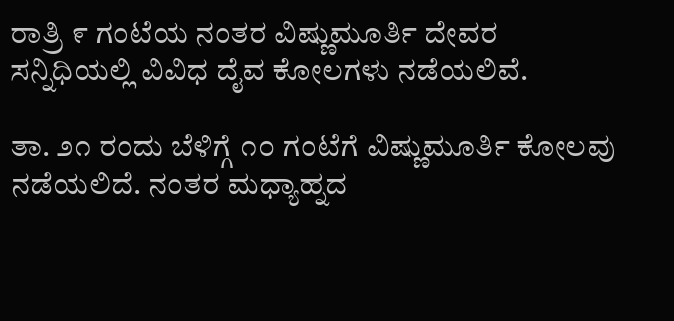ರಾತ್ರಿ ೯ ಗಂಟೆಯ ನಂತರ ವಿಷ್ಣುಮೂರ್ತಿ ದೇವರ ಸನ್ನಿಧಿಯಲ್ಲಿ ವಿವಿಧ ದೈವ ಕೋಲಗಳು ನಡೆಯಲಿವೆ.

ತಾ. ೨೧ ರಂದು ಬೆಳಿಗ್ಗೆ ೧೦ ಗಂಟೆಗೆ ವಿಷ್ಣುಮೂರ್ತಿ ಕೋಲವು ನಡೆಯಲಿದೆ. ನಂತರ ಮಧ್ಯಾಹ್ನದ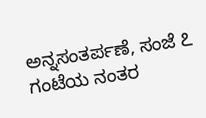ಅನ್ನಸಂತರ್ಪಣೆ, ಸಂಜೆ ೭ ಗಂಟೆಯ ನಂತರ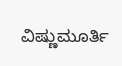ವಿಷ್ಣುಮೂರ್ತಿ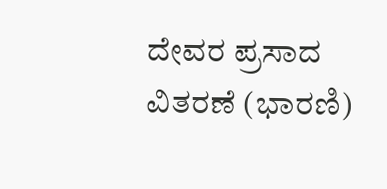ದೇವರ ಪ್ರಸಾದ ವಿತರಣೆ (ಭಾರಣಿ)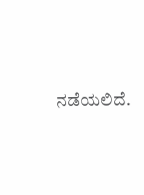ನಡೆಯಲಿದೆ.